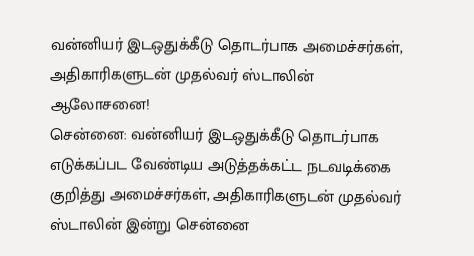வன்னியர் இடஒதுக்கீடு தொடர்பாக அமைச்சர்கள், அதிகாரிகளுடன் முதல்வர் ஸ்டாலின் ஆலோசனை!
சென்னை: வன்னியர் இடஒதுக்கீடு தொடர்பாக எடுக்கப்பட வேண்டிய அடுத்தக்கட்ட நடவடிக்கை குறித்து அமைச்சர்கள், அதிகாரிகளுடன் முதல்வர் ஸ்டாலின் இன்று சென்னை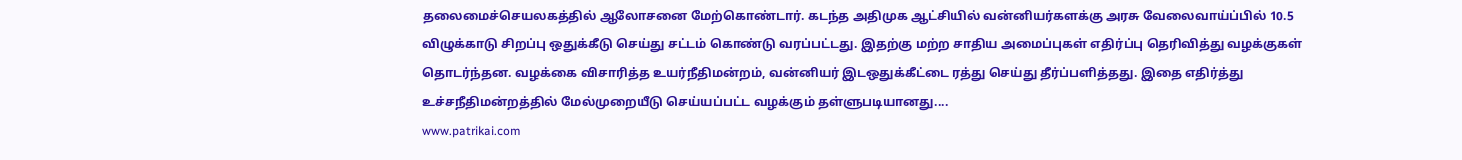தலைமைச்செயலகத்தில் ஆலோசனை மேற்கொண்டார். கடந்த அதிமுக ஆட்சியில் வன்னியர்களக்கு அரசு வேலைவாய்ப்பில் 10.5 விழுக்காடு சிறப்பு ஒதுக்கீடு செய்து சட்டம் கொண்டு வரப்பட்டது. இதற்கு மற்ற சாதிய அமைப்புகள் எதிர்ப்பு தெரிவித்து வழக்குகள் தொடர்ந்தன. வழக்கை விசாரித்த உயர்நீதிமன்றம், வன்னியர் இடஒதுக்கீட்டை ரத்து செய்து தீர்ப்பளித்தது. இதை எதிர்த்து உச்சநீதிமன்றத்தில் மேல்முறையீடு செய்யப்பட்ட வழக்கும் தள்ளுபடியானது....
www.patrikai.com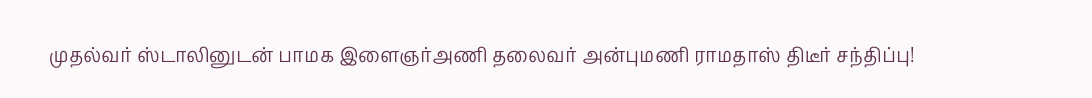முதல்வர் ஸ்டாலினுடன் பாமக இளைஞர்அணி தலைவர் அன்புமணி ராமதாஸ் திடீர் சந்திப்பு!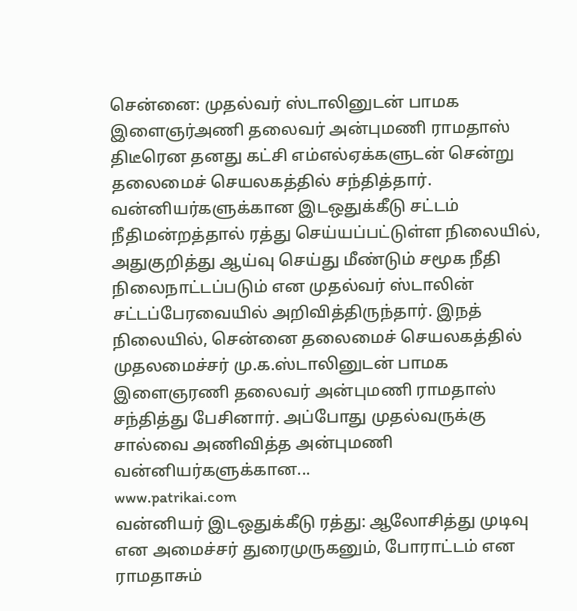சென்னை: முதல்வர் ஸ்டாலினுடன் பாமக இளைஞர்அணி தலைவர் அன்புமணி ராமதாஸ் திடீரென தனது கட்சி எம்எல்ஏக்களுடன் சென்று தலைமைச் செயலகத்தில் சந்தித்தார். வன்னியர்களுக்கான இடஒதுக்கீடு சட்டம் நீதிமன்றத்தால் ரத்து செய்யப்பட்டுள்ள நிலையில், அதுகுறித்து ஆய்வு செய்து மீண்டும் சமூக நீதி நிலைநாட்டப்படும் என முதல்வர் ஸ்டாலின் சட்டப்பேரவையில் அறிவித்திருந்தார். இநத் நிலையில், சென்னை தலைமைச் செயலகத்தில் முதலமைச்சர் மு.க.ஸ்டாலினுடன் பாமக இளைஞரணி தலைவர் அன்புமணி ராமதாஸ் சந்தித்து பேசினார். அப்போது முதல்வருக்கு சால்வை அணிவித்த அன்புமணி வன்னியர்களுக்கான...
www.patrikai.com
வன்னியர் இடஒதுக்கீடு ரத்து: ஆலோசித்து முடிவு என அமைச்சர் துரைமுருகனும், போராட்டம் என ராமதாசும்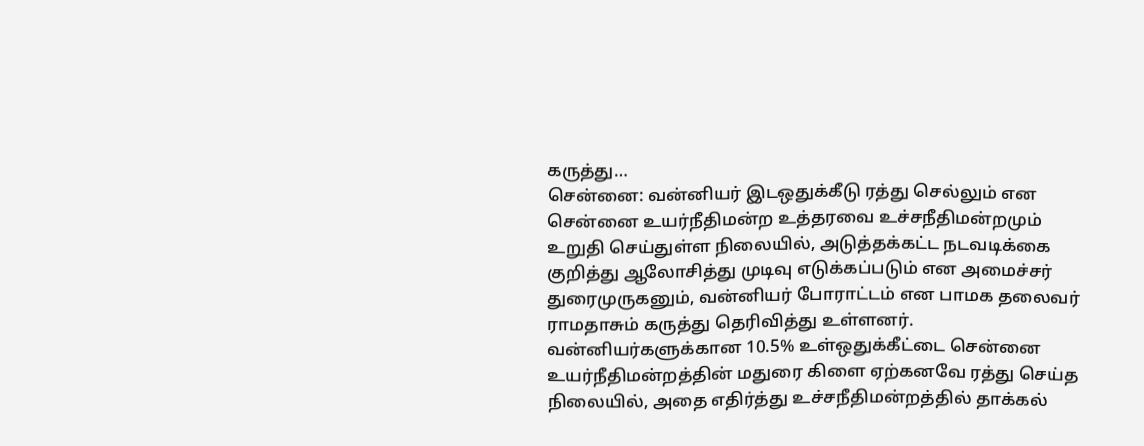கருத்து…
சென்னை: வன்னியர் இடஒதுக்கீடு ரத்து செல்லும் என சென்னை உயர்நீதிமன்ற உத்தரவை உச்சநீதிமன்றமும் உறுதி செய்துள்ள நிலையில், அடுத்தக்கட்ட நடவடிக்கை குறித்து ஆலோசித்து முடிவு எடுக்கப்படும் என அமைச்சர் துரைமுருகனும், வன்னியர் போராட்டம் என பாமக தலைவர் ராமதாசும் கருத்து தெரிவித்து உள்ளனர். வன்னியர்களுக்கான 10.5% உள்ஒதுக்கீட்டை சென்னை உயர்நீதிமன்றத்தின் மதுரை கிளை ஏற்கனவே ரத்து செய்த நிலையில், அதை எதிர்த்து உச்சநீதிமன்றத்தில் தாக்கல்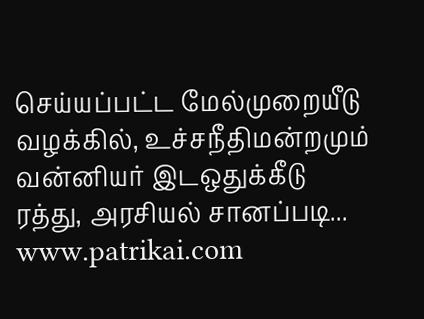செய்யப்பட்ட மேல்முறையீடு வழக்கில், உச்சநீதிமன்றமும் வன்னியர் இடஒதுக்கீடு ரத்து, அரசியல் சானப்படி...
www.patrikai.com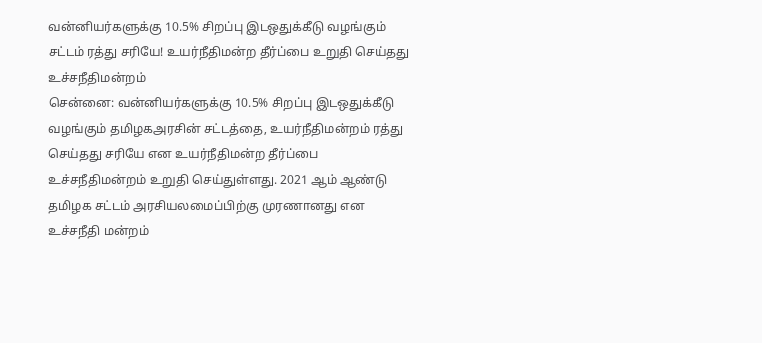வன்னியர்களுக்கு 10.5% சிறப்பு இடஒதுக்கீடு வழங்கும் சட்டம் ரத்து சரியே! உயர்நீதிமன்ற தீர்ப்பை உறுதி செய்தது உச்சநீதிமன்றம்
சென்னை: வன்னியர்களுக்கு 10.5% சிறப்பு இடஒதுக்கீடு வழங்கும் தமிழகஅரசின் சட்டத்தை, உயர்நீதிமன்றம் ரத்து செய்தது சரியே என உயர்நீதிமன்ற தீர்ப்பை உச்சநீதிமன்றம் உறுதி செய்துள்ளது. 2021 ஆம் ஆண்டு தமிழக சட்டம் அரசியலமைப்பிற்கு முரணானது என உச்சநீதி மன்றம்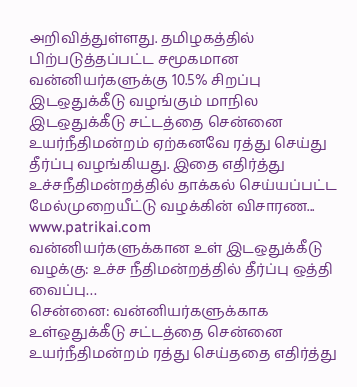அறிவித்துள்ளது. தமிழகத்தில் பிற்படுத்தப்பட்ட சமூகமான வன்னியர்களுக்கு 10.5% சிறப்பு இடஒதுக்கீடு வழங்கும் மாநில இடஒதுக்கீடு சட்டத்தை சென்னை உயர்நீதிமன்றம் ஏற்கனவே ரத்து செய்து தீர்ப்பு வழங்கியது. இதை எதிர்த்து உச்சநீதிமன்றத்தில் தாக்கல் செய்யப்பட்ட மேல்முறையீட்டு வழக்கின் விசாரண...
www.patrikai.com
வன்னியர்களுக்கான உள் இடஒதுக்கீடு வழக்கு: உச்ச நீதிமன்றத்தில் தீர்ப்பு ஒத்தி வைப்பு…
சென்னை: வன்னியர்களுக்காக உள்ஒதுக்கீடு சட்டத்தை சென்னை உயர்நீதிமன்றம் ரத்து செய்ததை எதிர்த்து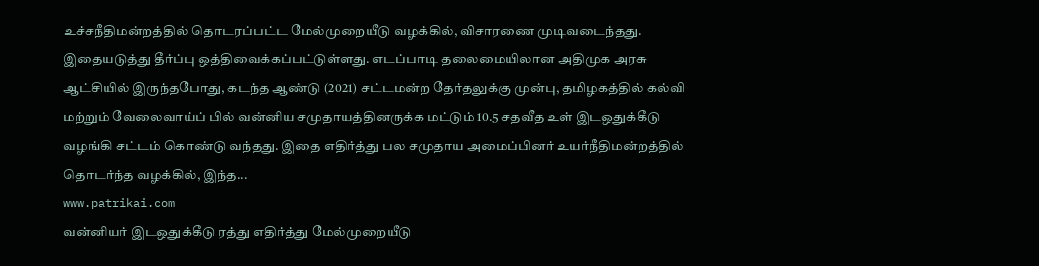உச்சநீதிமன்றத்தில் தொடரப்பட்ட மேல்முறையீடு வழக்கில், விசாரணை முடிவடைந்தது. இதையடுத்து தீர்ப்பு ஒத்திவைக்கப்பட்டுள்ளது. எடப்பாடி தலைமையிலான அதிமுக அரசு ஆட்சியில் இருந்தபோது, கடந்த ஆண்டு (2021) சட்டமன்ற தேர்தலுக்கு முன்பு, தமிழகத்தில் கல்வி மற்றும் வேலைவாய்ப் பில் வன்னிய சமுதாயத்தினருக்க மட்டும் 10.5 சதவீத உள் இடஒதுக்கீடு வழங்கி சட்டம் கொண்டு வந்தது. இதை எதிர்த்து பல சமுதாய அமைப்பினர் உயர்நீதிமன்றத்தில் தொடர்ந்த வழக்கில், இந்த...
www.patrikai.com
வன்னியர் இடஒதுக்கீடு ரத்து எதிர்த்து மேல்முறையீடு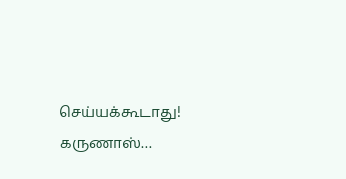செய்யக்கூடாது! கருணாஸ்…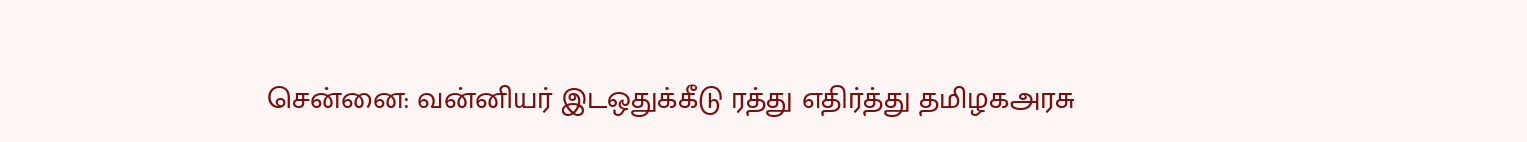சென்னை: வன்னியர் இடஒதுக்கீடு ரத்து எதிர்த்து தமிழகஅரசு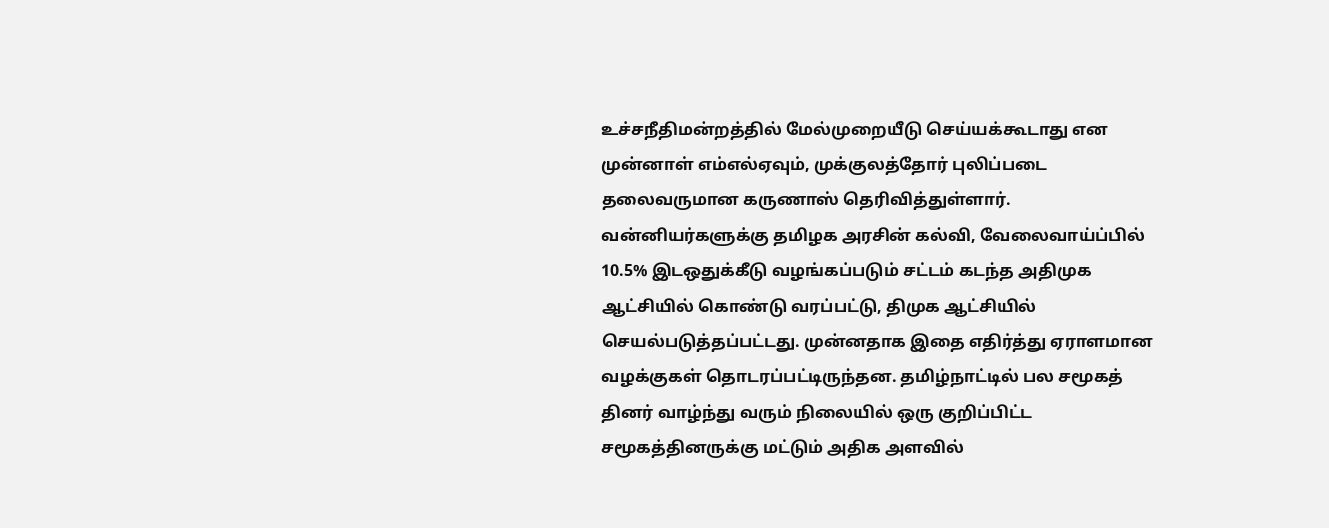உச்சநீதிமன்றத்தில் மேல்முறையீடு செய்யக்கூடாது என முன்னாள் எம்எல்ஏவும், முக்குலத்தோர் புலிப்படை தலைவருமான கருணாஸ் தெரிவித்துள்ளார். வன்னியர்களுக்கு தமிழக அரசின் கல்வி, வேலைவாய்ப்பில் 10.5% இடஒதுக்கீடு வழங்கப்படும் சட்டம் கடந்த அதிமுக ஆட்சியில் கொண்டு வரப்பட்டு, திமுக ஆட்சியில் செயல்படுத்தப்பட்டது. முன்னதாக இதை எதிர்த்து ஏராளமான வழக்குகள் தொடரப்பட்டிருந்தன. தமிழ்நாட்டில் பல சமூகத் தினர் வாழ்ந்து வரும் நிலையில் ஒரு குறிப்பிட்ட சமூகத்தினருக்கு மட்டும் அதிக அளவில்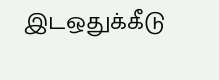இடஒதுக்கீடு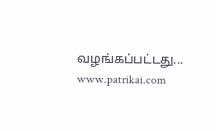வழங்கப்பட்டது...
www.patrikai.com